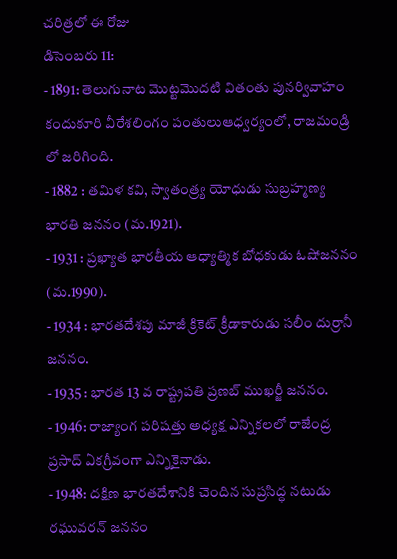చరిత్రలో ఈ రోజు
డిసెంబరు 11:
- 1891: తెలుగునాట మొట్టమొదటి వితంతు పునర్వివాహం కందుకూరి వీరేశలింగం పంతులుఆధ్వర్యంలో, రాజమండ్రి లో జరిగింది.
- 1882 : తమిళ కవి, స్వాతంత్ర్య యోధుడు సుబ్రహ్మణ్య భారతి జననం (మ.1921).
- 1931 : ప్రఖ్యాత భారతీయ ఆధ్యాత్మిక బోధకుడు ఓషోజననం (మ.1990).
- 1934 : భారతదేశపు మాజీ క్రికెట్ క్రీడాకారుడు సలీం దుర్రానీ జననం.
- 1935 : భారత 13 వ రాష్ట్రపతి ప్రణబ్ ముఖర్జీ జననం.
- 1946: రాజ్యాంగ పరిషత్తు అధ్యక్ష ఎన్నికలలో రాజేంద్ర ప్రసాద్ ఏకగ్రీవంగా ఎన్నికైనాడు.
- 1948: దక్షిణ భారతదేశానికి చెందిన సుప్రసిద్ధ నటుడు రఘువరన్ జననం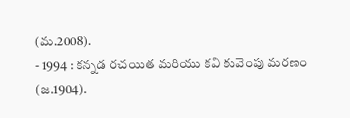(మ.2008).
- 1994 : కన్నడ రచయిత మరియు కవి కువెంపు మరణం (జ.1904).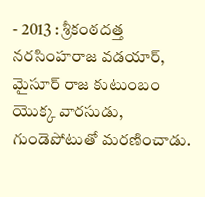- 2013 : శ్రీకంఠదత్త నరసింహరాజ వడయార్, మైసూర్ రాజ కుటుంబం యొక్క వారసుడు, గుండెపోటుతో మరణించాడు.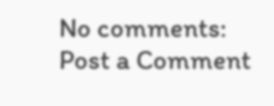No comments:
Post a Comment